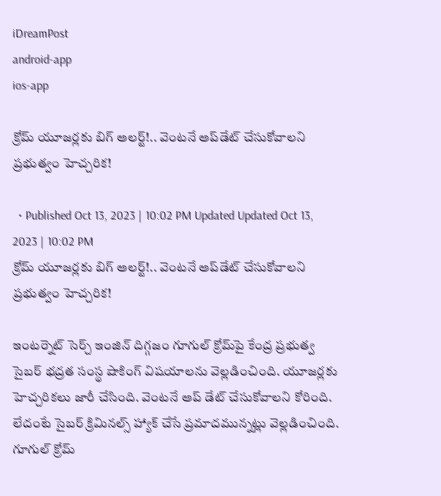iDreamPost
android-app
ios-app

క్రోమ్‌ యూజర్లకు బిగ్ అలర్ట్!.. వెంటనే అప్‌డేట్‌ చేసుకోవాలని ప్రభుత్వం హెచ్చరిక!

  • Published Oct 13, 2023 | 10:02 PM Updated Updated Oct 13, 2023 | 10:02 PM
క్రోమ్‌ యూజర్లకు బిగ్ అలర్ట్!.. వెంటనే అప్‌డేట్‌ చేసుకోవాలని ప్రభుత్వం హెచ్చరిక!

ఇంటర్నెట్ సెర్చ్ ఇంజిన్ దిగ్గజం గూగుల్‌ క్రోమ్‌పై కేంద్ర ప్రభుత్వ సైబర్‌ భద్రత సంస్థ షాకింగ్ విషయాలను వెల్లడించింది. యూజర్లకు హెచ్చరికలు జారీ చేసింది. వెంటనే అప్ డేట్ చేసుకోవాలని కోరింది. లేదంటే సైబర్ క్రిమినల్స్ హ్యాక్ చేసే ప్రమాదమున్నట్లు వెల్లడించింది. గూగుల్ క్రోమ్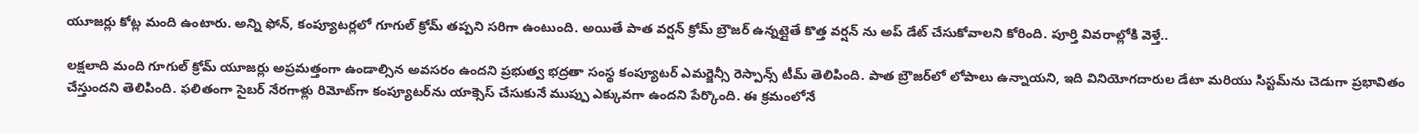యూజర్లు కోట్ల మంది ఉంటారు. అన్ని ఫోన్, కంప్యూటర్లలో గూగుల్ క్రోమ్ తప్పని సరిగా ఉంటుంది. అయితే పాత వర్షన్ క్రోమ్ బ్రౌజర్ ఉన్నట్లైతే కొత్త వర్షన్ ను అప్ డేట్ చేసుకోవాలని కోరింది. పూర్తి వివరాల్లోకి వెళ్తే..

లక్షలాది మంది గూగుల్ క్రోమ్ యూజర్లు అప్రమత్తంగా ఉండాల్సిన అవసరం ఉందని ప్రభుత్వ భద్రతా సంస్థ కంప్యూటర్ ఎమర్జెన్సీ రెస్పాన్స్ టీమ్ తెలిపింది. పాత బ్రౌజర్‌లో లోపాలు ఉన్నాయని, ఇది వినియోగదారుల డేటా మరియు సిస్టమ్‌ను చెడుగా ప్రభావితం చేస్తుందని తెలిపింది. ఫలితంగా సైబర్‌ నేరగాళ్లు రిమోట్‌గా కంప్యూటర్‌ను యాక్సెస్‌ చేసుకునే ముప్పు ఎక్కువగా ఉందని పేర్కొంది. ఈ క్రమంలోనే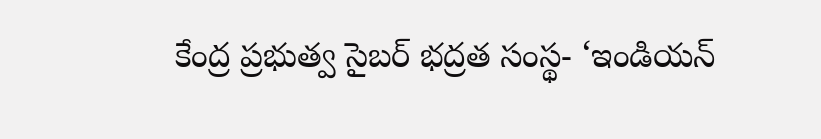కేంద్ర ప్రభుత్వ సైబర్‌ భద్రత సంస్థ- ‘ఇండియన్‌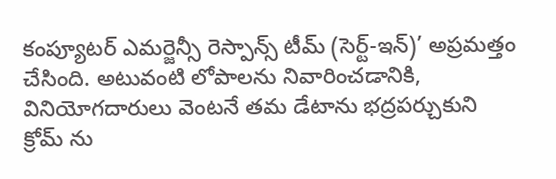కంప్యూటర్‌ ఎమర్జెన్సీ రెస్పాన్స్‌ టీమ్‌ (సెర్ట్‌-ఇన్‌)’ అప్రమత్తం చేసింది. అటువంటి లోపాలను నివారించడానికి, వినియోగదారులు వెంటనే తమ డేటాను భద్రపర్చుకుని క్రోమ్ ను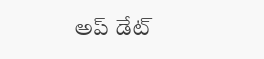అప్ డేట్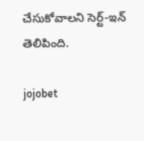చేసుకోవాలని సెర్ట్‌-ఇన్‌ తెలిపింది.

jojobet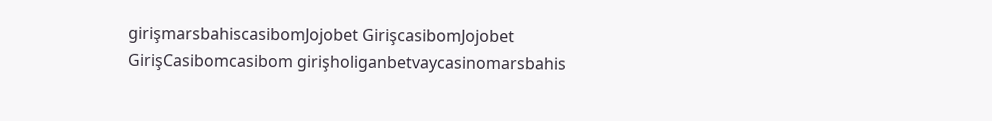girişmarsbahiscasibomJojobet GirişcasibomJojobet GirişCasibomcasibom girişholiganbetvaycasinomarsbahis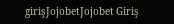girişJojobetJojobet Giriş